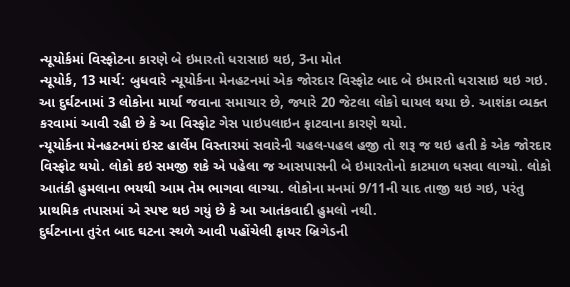ન્યૂયોર્કમાં વિસ્ફોટના કારણે બે ઇમારતો ધરાસાઇ થઇ, 3ના મોત
ન્યૂયોર્ક, 13 માર્ચ: બુધવારે ન્યૂયોર્કના મેનહટનમાં એક જોરદાર વિસ્ફોટ બાદ બે ઇમારતો ધરાસાઇ થઇ ગઇ. આ દુર્ઘટનામાં 3 લોકોના માર્યા જવાના સમાચાર છે, જ્યારે 20 જેટલા લોકો ઘાયલ થયા છે. આશંકા વ્યક્ત કરવામાં આવી રહી છે કે આ વિસ્ફોટ ગેસ પાઇપલાઇન ફાટવાના કારણે થયો.
ન્યૂયોર્કના મેનહટનમાં ઇસ્ટ હાર્લેમ વિસ્તારમાં સવારેની ચહલ-પહલ હજી તો શરૂ જ થઇ હતી કે એક જોરદાર વિસ્ફોટ થયો. લોકો કઇ સમજી શકે એ પહેલા જ આસપાસની બે ઇમારતોનો કાટમાળ ધસવા લાગ્યો. લોકો આતંકી હુમલાના ભયથી આમ તેમ ભાગવા લાગ્યા. લોકોના મનમાં 9/11ની યાદ તાજી થઇ ગઇ, પરંતુ પ્રાથમિક તપાસમાં એ સ્પષ્ટ થઇ ગયું છે કે આ આતંકવાદી હુમલો નથી.
દુર્ઘટનાના તુરંત બાદ ઘટના સ્થળે આવી પહોંચેલી ફાયર બ્રિગેડની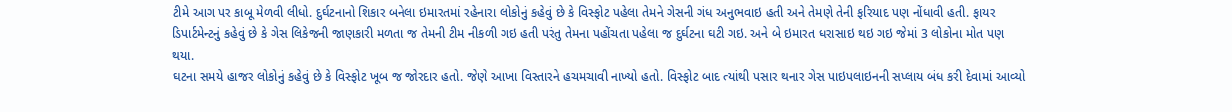ટીમે આગ પર કાબૂ મેળવી લીધો. દુર્ઘટનાનો શિકાર બનેલા ઇમારતમાં રહેનારા લોકોનું કહેવું છે કે વિસ્ફોટ પહેલા તેમને ગેસની ગંધ અનુભવાઇ હતી અને તેમણે તેની ફરિયાદ પણ નોંધાવી હતી. ફાયર ડિપાર્ટમેન્ટનું કહેવું છે કે ગેસ લિકેજની જાણકારી મળતા જ તેમની ટીમ નીકળી ગઇ હતી પરંતુ તેમના પહોંચતા પહેલા જ દુર્ઘટના ઘટી ગઇ. અને બે ઇમારત ધરાસાઇ થઇ ગઇ જેમાં 3 લોકોના મોત પણ થયા.
ઘટના સમયે હાજર લોકોનું કહેવું છે કે વિસ્ફોટ ખૂબ જ જોરદાર હતો. જેણે આખા વિસ્તારને હચમચાવી નાખ્યો હતો. વિસ્ફોટ બાદ ત્યાંથી પસાર થનાર ગેસ પાઇપલાઇનની સપ્લાય બંધ કરી દેવામાં આવ્યો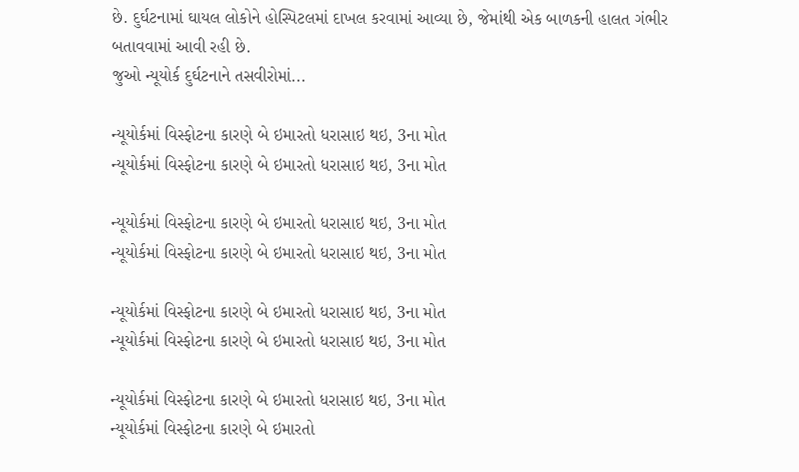છે. દુર્ઘટનામાં ઘાયલ લોકોને હોસ્પિટલમાં દાખલ કરવામાં આવ્યા છે, જેમાંથી એક બાળકની હાલત ગંભીર બતાવવામાં આવી રહી છે.
જુઓ ન્યૂયોર્ક દુર્ઘટનાને તસવીરોમાં...

ન્યૂયોર્કમાં વિસ્ફોટના કારણે બે ઇમારતો ધરાસાઇ થઇ, 3ના મોત
ન્યૂયોર્કમાં વિસ્ફોટના કારણે બે ઇમારતો ધરાસાઇ થઇ, 3ના મોત

ન્યૂયોર્કમાં વિસ્ફોટના કારણે બે ઇમારતો ધરાસાઇ થઇ, 3ના મોત
ન્યૂયોર્કમાં વિસ્ફોટના કારણે બે ઇમારતો ધરાસાઇ થઇ, 3ના મોત

ન્યૂયોર્કમાં વિસ્ફોટના કારણે બે ઇમારતો ધરાસાઇ થઇ, 3ના મોત
ન્યૂયોર્કમાં વિસ્ફોટના કારણે બે ઇમારતો ધરાસાઇ થઇ, 3ના મોત

ન્યૂયોર્કમાં વિસ્ફોટના કારણે બે ઇમારતો ધરાસાઇ થઇ, 3ના મોત
ન્યૂયોર્કમાં વિસ્ફોટના કારણે બે ઇમારતો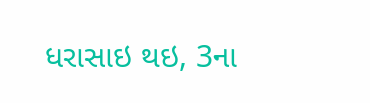ધરાસાઇ થઇ, 3ના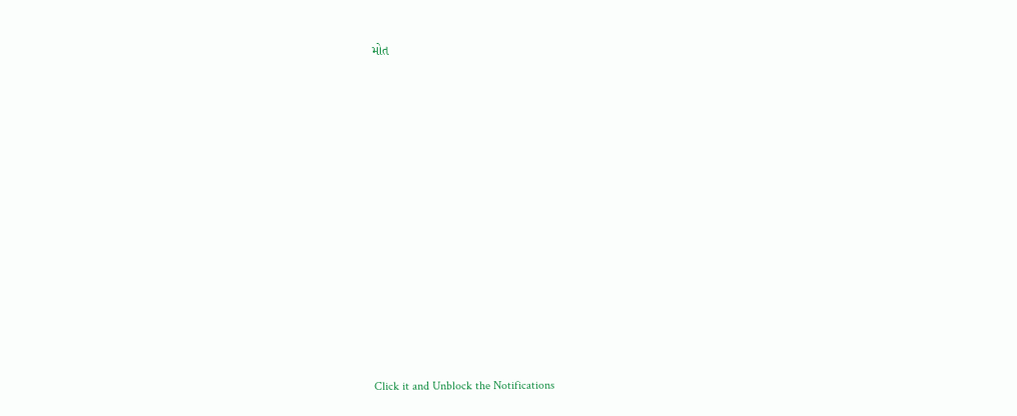મોત












Click it and Unblock the Notifications